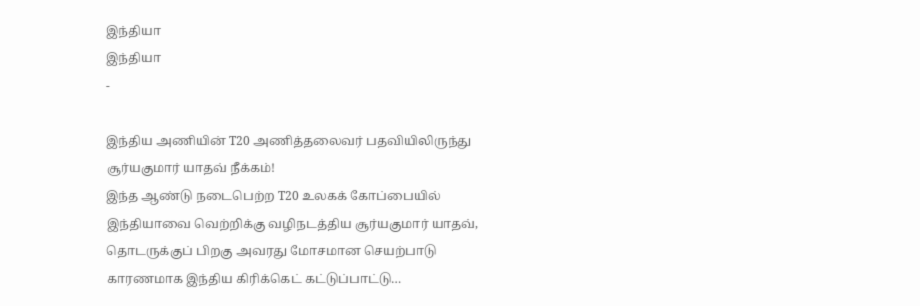இந்தியா
இந்தியா
-

இந்திய அணியின் T20 அணித்தலைவர் பதவியிலிருந்து சூர்யகுமார் யாதவ் நீக்கம்!
இந்த ஆண்டு நடைபெற்ற T20 உலகக் கோப்பையில் இந்தியாவை வெற்றிக்கு வழிநடத்திய சூர்யகுமார் யாதவ், தொடருக்குப் பிறகு அவரது மோசமான செயற்பாடு காரணமாக இந்திய கிரிக்கெட் கட்டுப்பாட்டு…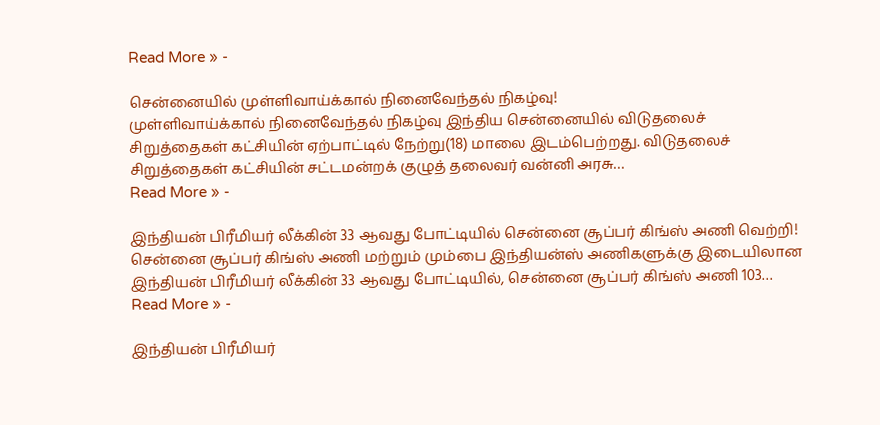Read More » -

சென்னையில் முள்ளிவாய்க்கால் நினைவேந்தல் நிகழ்வு!
முள்ளிவாய்க்கால் நினைவேந்தல் நிகழ்வு இந்திய சென்னையில் விடுதலைச் சிறுத்தைகள் கட்சியின் ஏற்பாட்டில் நேற்று(18) மாலை இடம்பெற்றது. விடுதலைச் சிறுத்தைகள் கட்சியின் சட்டமன்றக் குழுத் தலைவர் வன்னி அரசு…
Read More » -

இந்தியன் பிரீமியர் லீக்கின் 33 ஆவது போட்டியில் சென்னை சூப்பர் கிங்ஸ் அணி வெற்றி!
சென்னை சூப்பர் கிங்ஸ் அணி மற்றும் மும்பை இந்தியன்ஸ் அணிகளுக்கு இடையிலான இந்தியன் பிரீமியர் லீக்கின் 33 ஆவது போட்டியில், சென்னை சூப்பர் கிங்ஸ் அணி 103…
Read More » -

இந்தியன் பிரீமியர்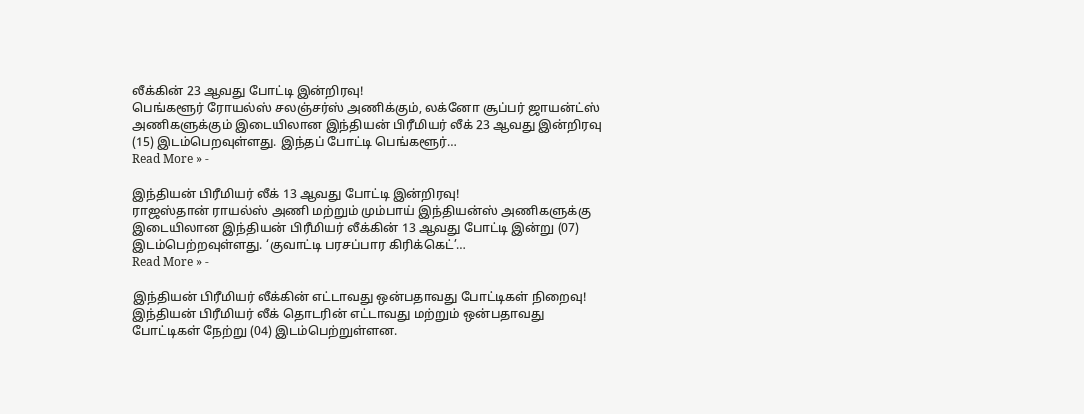லீக்கின் 23 ஆவது போட்டி இன்றிரவு!
பெங்களூர் ரோயல்ஸ் சலஞ்சர்ஸ் அணிக்கும், லக்னோ சூப்பர் ஜாயன்ட்ஸ் அணிகளுக்கும் இடையிலான இந்தியன் பிரீமியர் லீக் 23 ஆவது இன்றிரவு (15) இடம்பெறவுள்ளது. இந்தப் போட்டி பெங்களூர்…
Read More » -

இந்தியன் பிரீமியர் லீக் 13 ஆவது போட்டி இன்றிரவு!
ராஜஸ்தான் ராயல்ஸ் அணி மற்றும் மும்பாய் இந்தியன்ஸ் அணிகளுக்கு இடையிலான இந்தியன் பிரீமியர் லீக்கின் 13 ஆவது போட்டி இன்று (07) இடம்பெற்றவுள்ளது. ‘குவாட்டி பரசப்பார கிரிக்கெட்’…
Read More » -

இந்தியன் பிரீமியர் லீக்கின் எட்டாவது ஒன்பதாவது போட்டிகள் நிறைவு!
இந்தியன் பிரீமியர் லீக் தொடரின் எட்டாவது மற்றும் ஒன்பதாவது போட்டிகள் நேற்று (04) இடம்பெற்றுள்ளன.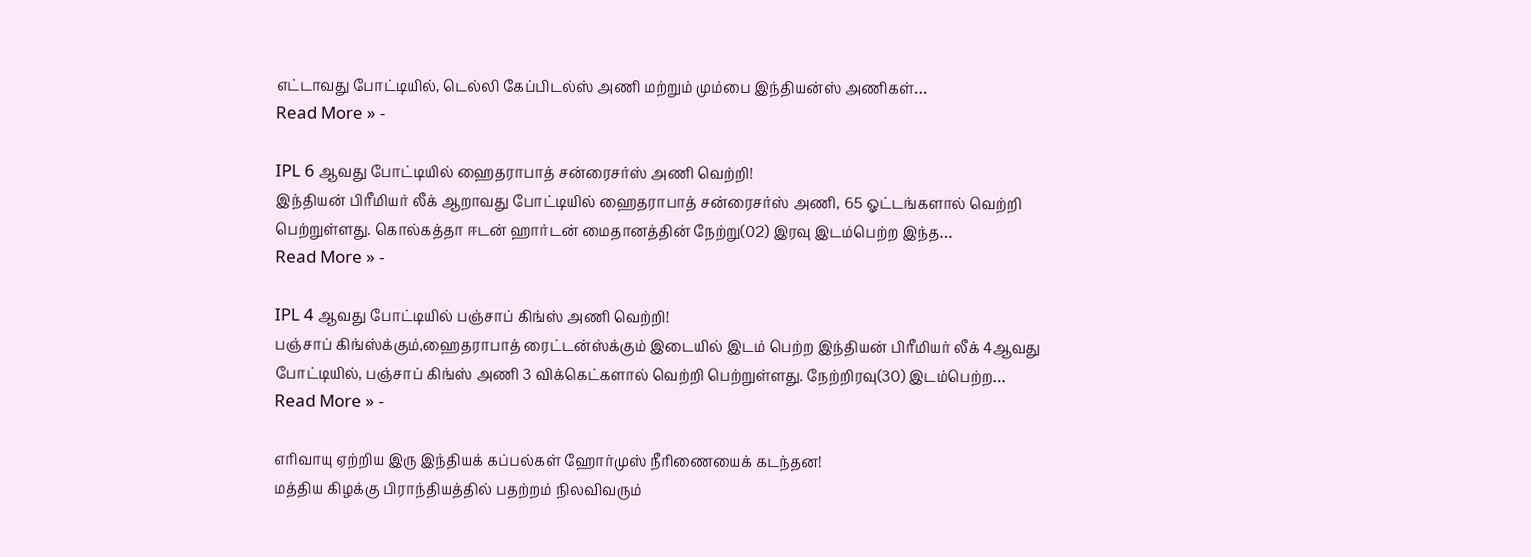எட்டாவது போட்டியில், டெல்லி கேப்பிடல்ஸ் அணி மற்றும் மும்பை இந்தியன்ஸ் அணிகள்…
Read More » -

IPL 6 ஆவது போட்டியில் ஹைதராபாத் சன்ரைசர்ஸ் அணி வெற்றி!
இந்தியன் பிரீமியர் லீக் ஆறாவது போட்டியில் ஹைதராபாத் சன்ரைசர்ஸ் அணி, 65 ஓட்டங்களால் வெற்றி பெற்றுள்ளது. கொல்கத்தா ஈடன் ஹார்டன் மைதானத்தின் நேற்று(02) இரவு இடம்பெற்ற இந்த…
Read More » -

IPL 4 ஆவது போட்டியில் பஞ்சாப் கிங்ஸ் அணி வெற்றி!
பஞ்சாப் கிங்ஸ்க்கும்,ஹைதராபாத் ரைட்டன்ஸ்க்கும் இடையில் இடம் பெற்ற இந்தியன் பிரீமியர் லீக் 4ஆவது போட்டியில், பஞ்சாப் கிங்ஸ் அணி 3 விக்கெட்களால் வெற்றி பெற்றுள்ளது. நேற்றிரவு(30) இடம்பெற்ற…
Read More » -

எரிவாயு ஏற்றிய இரு இந்தியக் கப்பல்கள் ஹோர்முஸ் நீரிணையைக் கடந்தன!
மத்திய கிழக்கு பிராந்தியத்தில் பதற்றம் நிலவிவரும்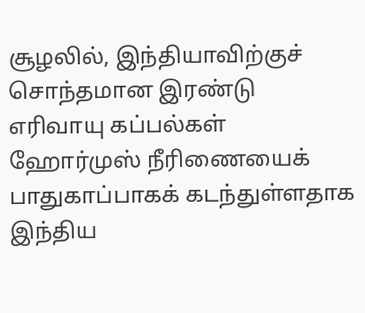சூழலில், இந்தியாவிற்குச் சொந்தமான இரண்டு எரிவாயு கப்பல்கள் ஹோர்முஸ் நீரிணையைக் பாதுகாப்பாகக் கடந்துள்ளதாக இந்திய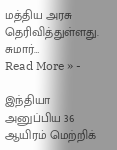மத்திய அரசு தெரிவித்துள்ளது. சுமார்…
Read More » -

இந்தியா அனுப்பிய 36 ஆயிரம் மெற்றிக்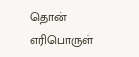தொன் எரிபொருள்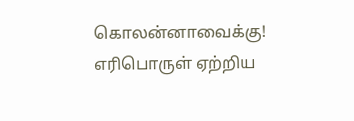கொலன்னாவைக்கு!
எரிபொருள் ஏற்றிய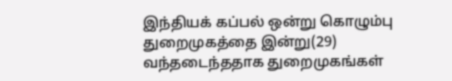இந்தியக் கப்பல் ஒன்று கொழும்பு துறைமுகத்தை இன்று(29) வந்தடைந்ததாக துறைமுகங்கள்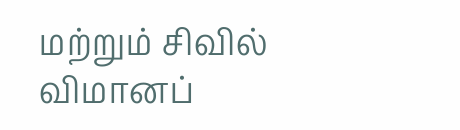மற்றும் சிவில் விமானப்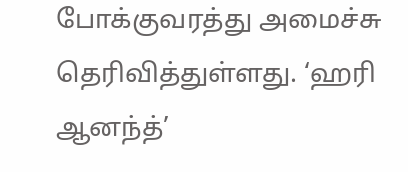போக்குவரத்து அமைச்சு தெரிவித்துள்ளது. ‘ஹரி ஆனந்த்’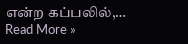என்ற கப்பலில்,…
Read More »